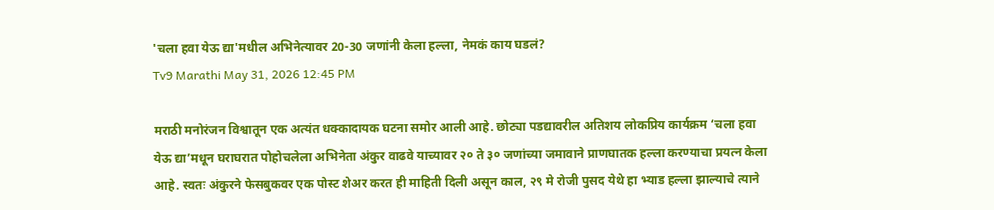'चला हवा येऊ द्या'मधील अभिनेत्यावर 20-30 जणांनी केला हल्ला, नेमकं काय घडलं?
Tv9 Marathi May 31, 2026 12:45 PM

मराठी मनोरंजन विश्वातून एक अत्यंत धक्कादायक घटना समोर आली आहे. छोट्या पडद्यावरील अतिशय लोकप्रिय कार्यक्रम ‘चला हवा येऊ द्या’मधून घराघरात पोहोचलेला अभिनेता अंकुर वाढवे याच्यावर २० ते ३० जणांच्या जमावाने प्राणघातक हल्ला करण्याचा प्रयत्न केला आहे. स्वतः अंकुरने फेसबुकवर एक पोस्ट शेअर करत ही माहिती दिली असून काल, २९ मे रोजी पुसद येथे हा भ्याड हल्ला झाल्याचे त्याने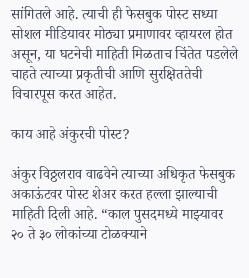सांगितले आहे. त्याची ही फेसबुक पोस्ट सध्या सोशल मीडियावर मोठ्या प्रमाणावर व्हायरल होत असून, या घटनेची माहिती मिळताच चिंतेत पडलेले चाहते त्याच्या प्रकृतीची आणि सुरक्षिततेची विचारपूस करत आहेत.

काय आहे अंकुरची पोस्ट?

अंकुर विठ्ठलराव वाढवेने त्याच्या अधिकृत फेसबुक अकाऊंटवर पोस्ट शेअर करत हल्ला झाल्याची माहिती दिली आहे. “काल पुसदमध्ये माझ्यावर २० ते ३० लोकांच्या टोळक्याने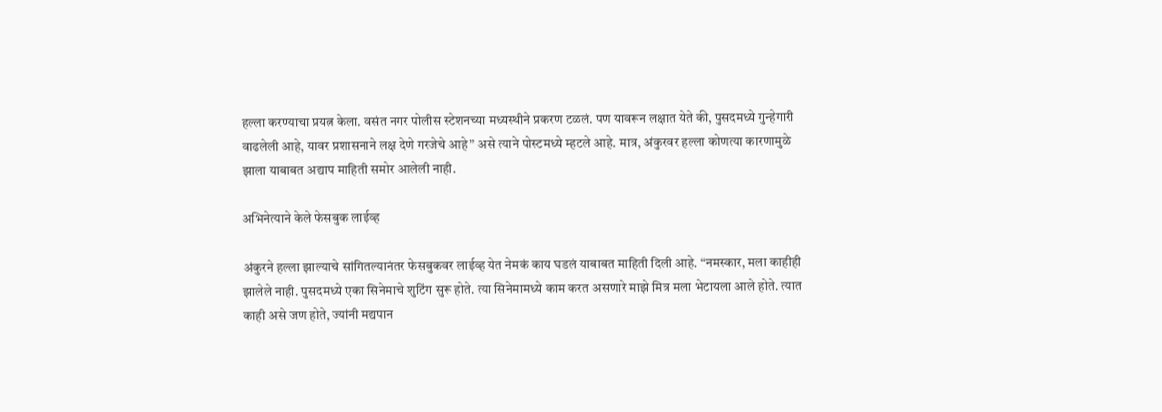हल्ला करण्याचा प्रयत्न केला. वसंत नगर पोलीस स्टेशनच्या मध्यस्थीने प्रकरण टळलं. पण यावरून लक्षात येते की, पुसदमध्ये गुन्हेगारी वाढलेली आहे, यावर प्रशासनाने लक्ष देणे गरजेचे आहे” असे त्याने पोस्टमध्ये म्हटले आहे. मात्र, अंकुरवर हल्ला कोणत्या कारणामुळे झाला याबाबत अद्याप माहिती समोर आलेली नाही.

अभिनेत्याने केले फेसबुक लाईव्ह

अंकुरने हल्ला झाल्याचे सांगितल्यानंतर फेसबुकवर लाईव्ह येत नेमकं काय घडलं याबाबत माहिती दिली आहे. “नमस्कार, मला काहीही झालेले नाही. पुसदमध्ये एका सिनेमाचे शुटिंग सुरू होते. त्या सिनेमामध्ये काम करत असणारे माझे मित्र मला भेटायला आले होते. त्यात काही असे जण होते, ज्यांनी मद्यपान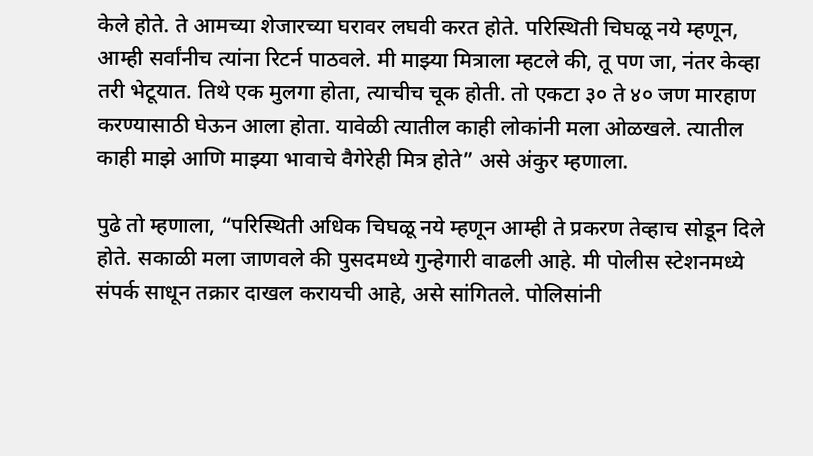केले होते. ते आमच्या शेजारच्या घरावर लघवी करत होते. परिस्थिती चिघळू नये म्हणून, आम्ही सर्वांनीच त्यांना रिटर्न पाठवले. मी माझ्या मित्राला म्हटले की, तू पण जा, नंतर केव्हा तरी भेटूयात. तिथे एक मुलगा होता, त्याचीच चूक होती. तो एकटा ३० ते ४० जण मारहाण करण्यासाठी घेऊन आला होता. यावेळी त्यातील काही लोकांनी मला ओळखले. त्यातील काही माझे आणि माझ्या भावाचे वैगेरेही मित्र होते” असे अंकुर म्हणाला.

पुढे तो म्हणाला, “परिस्थिती अधिक चिघळू नये म्हणून आम्ही ते प्रकरण तेव्हाच सोडून दिले होते. सकाळी मला जाणवले की पुसदमध्ये गुन्हेगारी वाढली आहे. मी पोलीस स्टेशनमध्ये संपर्क साधून तक्रार दाखल करायची आहे, असे सांगितले. पोलिसांनी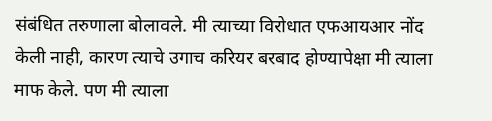संबंधित तरुणाला बोलावले. मी त्याच्या विरोधात एफआयआर नोंद केली नाही, कारण त्याचे उगाच करियर बरबाद होण्यापेक्षा मी त्याला माफ केले. पण मी त्याला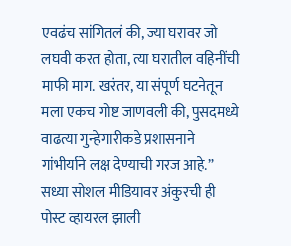एवढंच सांगितलं की, ज्या घरावर जो लघवी करत होता, त्या घरातील वहिनींची माफी माग. खरंतर, या संपूर्ण घटनेतून मला एकच गोष्ट जाणवली की, पुसदमध्ये वाढत्या गुन्हेगारीकडे प्रशासनाने गांभीर्याने लक्ष देण्याची गरज आहे.” सध्या सोशल मीडियावर अंकुरची ही पोस्ट व्हायरल झाली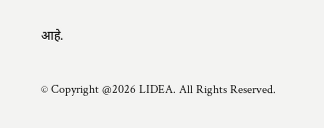आहे.

© Copyright @2026 LIDEA. All Rights Reserved.